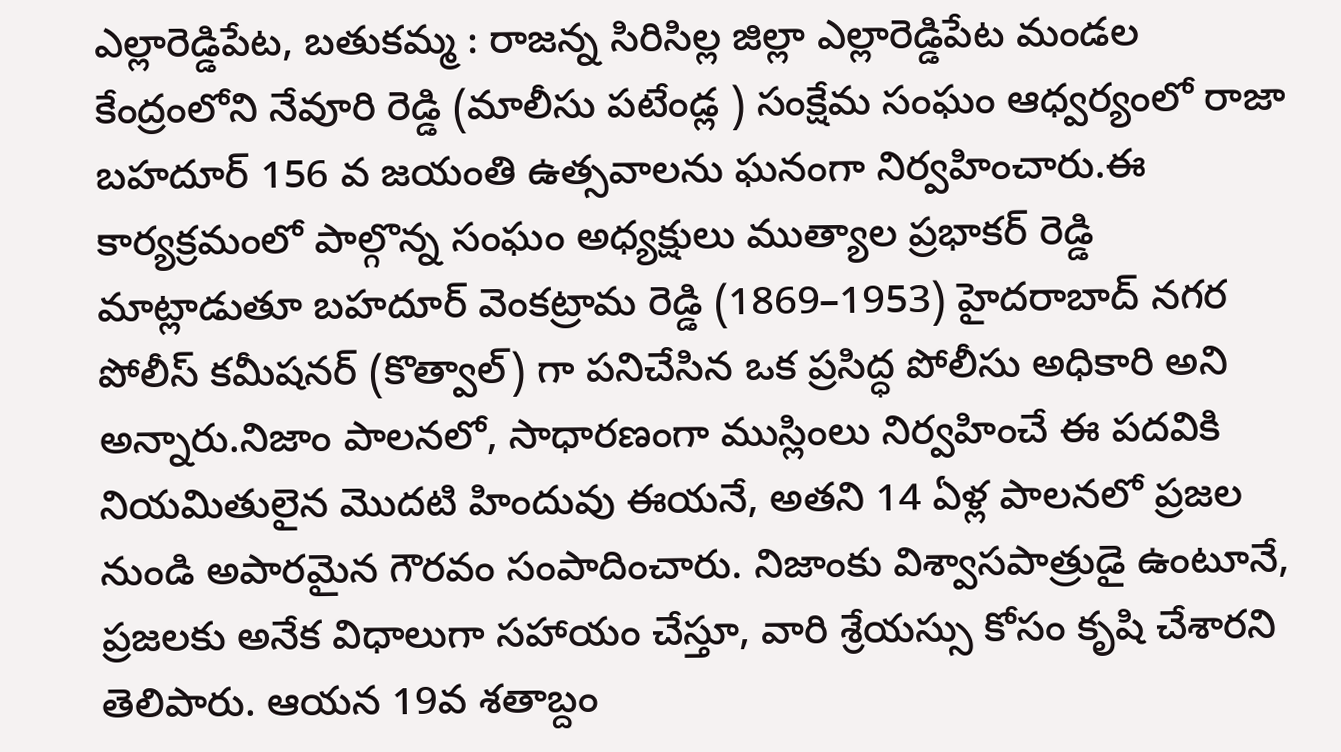ఎల్లారెడ్డిపేట, బతుకమ్మ : రాజన్న సిరిసిల్ల జిల్లా ఎల్లారెడ్డిపేట మండల కేంద్రంలోని నేవూరి రెడ్డి (మాలీసు పటేండ్ల ) సంక్షేమ సంఘం ఆధ్వర్యంలో రాజా బహదూర్ 156 వ జయంతి ఉత్సవాలను ఘనంగా నిర్వహించారు.ఈ కార్యక్రమంలో పాల్గొన్న సంఘం అధ్యక్షులు ముత్యాల ప్రభాకర్ రెడ్డి మాట్లాడుతూ బహదూర్ వెంకట్రామ రెడ్డి (1869–1953) హైదరాబాద్ నగర పోలీస్ కమీషనర్ (కొత్వాల్) గా పనిచేసిన ఒక ప్రసిద్ధ పోలీసు అధికారి అని అన్నారు.నిజాం పాలనలో, సాధారణంగా ముస్లింలు నిర్వహించే ఈ పదవికి నియమితులైన మొదటి హిందువు ఈయనే, అతని 14 ఏళ్ల పాలనలో ప్రజల నుండి అపారమైన గౌరవం సంపాదించారు. నిజాంకు విశ్వాసపాత్రుడై ఉంటూనే, ప్రజలకు అనేక విధాలుగా సహాయం చేస్తూ, వారి శ్రేయస్సు కోసం కృషి చేశారని తెలిపారు. ఆయన 19వ శతాబ్దం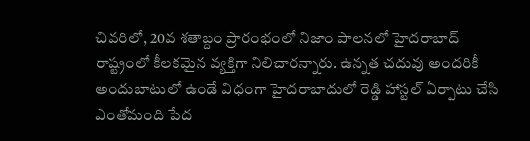చివరిలో, 20వ శతాబ్దం ప్రారంభంలో నిజాం పాలనలో హైదరాబాద్ రాష్ట్రంలో కీలకమైన వ్యక్తిగా నిలిచారన్నారు. ఉన్నత చదువు అందరికీ అందుబాటులో ఉండే విధంగా హైదరాబాదులో రెడ్డి హాస్టల్ ఏర్పాటు చేసి ఎంతోమంది పేద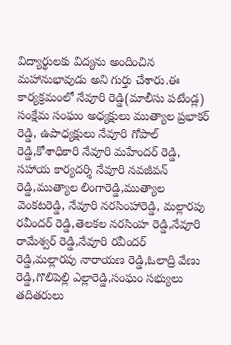విద్యార్థులకు విద్యను అందించిన మహానుభావుడు అని గుర్తు చేశారు.ఈ కార్యక్రమంలో నేవూరి రెడ్డి(మాలీసు పటేండ్ల) సంక్షేమ సంఘం అధ్యక్షులు ముత్యాల ప్రభాకర్ రెడ్డి, ఉపాధ్యక్షులు నేవూరి గోపాల్ రెడ్డి,కోశాధికారి నేవూరి మహేందర్ రెడ్డి, సహాయ కార్యదర్శి నేవూరి నవజీవన్ రెడ్డి,ముత్యాల లింగారెడ్డి,ముత్యాల వెంకటరెడ్డి, నేవూరి నరసింహారెడ్డి, మల్లారపు రవీందర్ రెడ్డి,తెలకల నరసింహ రెడ్డి,నేవూరి రామేశ్వర్ రెడ్డి,నేవూరి రవీందర్ రెడ్డి,మల్లారపు నారాయణ రెడ్డి,ఓలాద్రి వేణు రెడ్డి,గొలిపెల్లి ఎల్లారెడ్డి,సంఘం సభ్యులు తదితరులు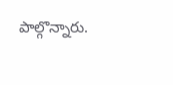పాల్గొన్నారు.